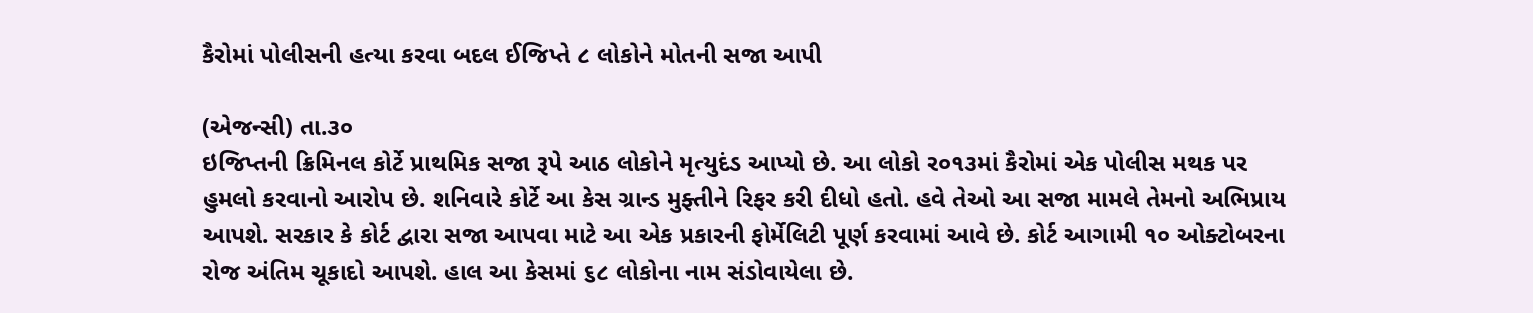કૈરોમાં પોલીસની હત્યા કરવા બદલ ઈજિપ્તે ૮ લોકોને મોતની સજા આપી

(એજન્સી) તા.૩૦
ઇજિપ્તની ક્રિમિનલ કોર્ટે પ્રાથમિક સજા રૂપે આઠ લોકોને મૃત્યુદંડ આપ્યો છે. આ લોકો ર૦૧૩માં કૈરોમાં એક પોલીસ મથક પર હુમલો કરવાનો આરોપ છે. શનિવારે કોર્ટે આ કેસ ગ્રાન્ડ મુફ્તીને રિફર કરી દીધો હતો. હવે તેઓ આ સજા મામલે તેમનો અભિપ્રાય આપશે. સરકાર કે કોર્ટ દ્વારા સજા આપવા માટે આ એક પ્રકારની ફોર્મેલિટી પૂર્ણ કરવામાં આવે છે. કોર્ટ આગામી ૧૦ ઓક્ટોબરના રોજ અંતિમ ચૂકાદો આપશે. હાલ આ કેસમાં ૬૮ લોકોના નામ સંડોવાયેલા છે.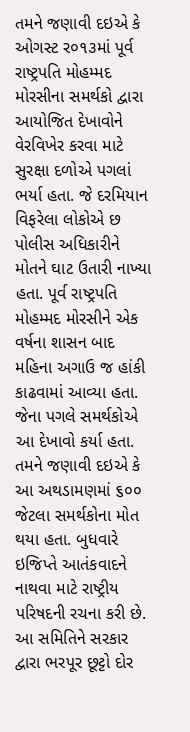તમને જણાવી દઇએ કે ઓગસ્ટ ર૦૧૩માં પૂર્વ રાષ્ટ્રપતિ મોહમ્મદ મોરસીના સમર્થકો દ્વારા આયોજિત દેખાવોને વેરવિખેર કરવા માટે સુરક્ષા દળોએ પગલાં ભર્યા હતા. જે દરમિયાન વિફરેલા લોકોએ છ પોલીસ અધિકારીને મોતને ઘાટ ઉતારી નાખ્યા હતા. પૂર્વ રાષ્ટ્રપતિ મોહમ્મદ મોરસીને એક વર્ષના શાસન બાદ મહિના અગાઉ જ હાંકી કાઢવામાં આવ્યા હતા. જેના પગલે સમર્થકોએ આ દેખાવો કર્યા હતા. તમને જણાવી દઇએ કે આ અથડામણમાં ૬૦૦ જેટલા સમર્થકોના મોત થયા હતા. બુધવારે ઇજિપ્તે આતંકવાદને નાથવા માટે રાષ્ટ્રીય પરિષદની રચના કરી છે. આ સમિતિને સરકાર દ્વારા ભરપૂર છૂટ્ટો દોર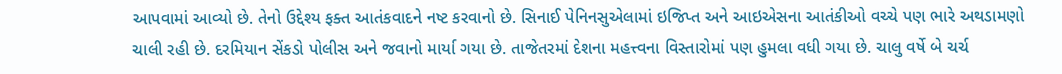આપવામાં આવ્યો છે. તેનો ઉદ્દેશ્ય ફક્ત આતંકવાદને નષ્ટ કરવાનો છે. સિનાઈ પેનિનસુએલામાં ઇજિપ્ત અને આઇએસના આતંકીઓ વચ્ચે પણ ભારે અથડામણો ચાલી રહી છે. દરમિયાન સેંકડો પોલીસ અને જવાનો માર્યા ગયા છે. તાજેતરમાં દેશના મહત્ત્વના વિસ્તારોમાં પણ હુમલા વધી ગયા છે. ચાલુ વર્ષે બે ચર્ચ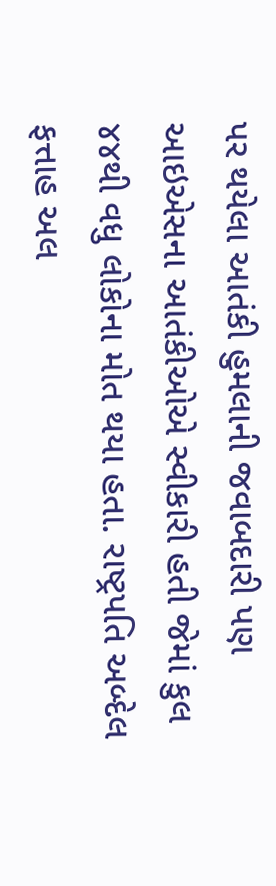પર થયેલા આતંકી હુમલાની જવાબદારી પણ આઇએસના આતંકીઓએ સ્વીકારી હતી જેમાં કુલ ૪૪થી વધુ લોકોના મોત થયા હતા. રાષ્ટ્રપતિ અબ્દેલ ફત્તાહ અલ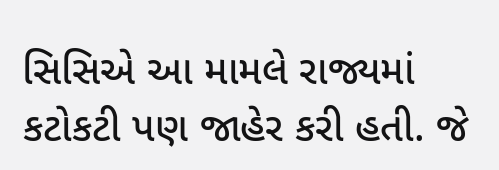સિસિએ આ મામલે રાજ્યમાં કટોકટી પણ જાહેર કરી હતી. જે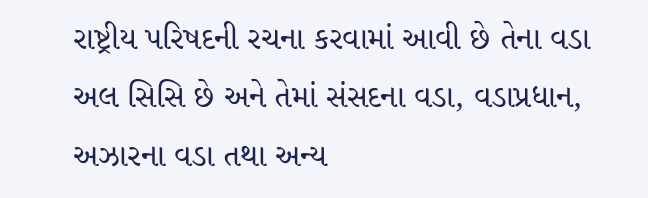રાષ્ટ્રીય પરિષદની રચના કરવામાં આવી છે તેના વડા અલ સિસિ છે અને તેમાં સંસદના વડા, વડાપ્રધાન, અઝારના વડા તથા અન્ય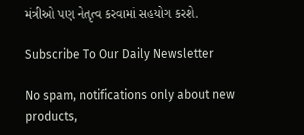મંત્રીઓ પણ નેતૃત્વ કરવામાં સહયોગ કરશે.

Subscribe To Our Daily Newsletter

No spam, notifications only about new products,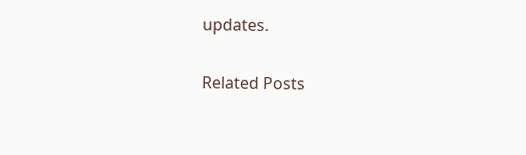updates.

Related Posts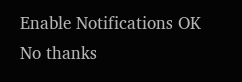Enable Notifications OK No thanks